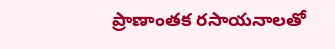ప్రాణాంతక రసాయనాలతో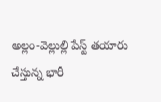అల్లం-వెల్లుల్లి పేస్ట్ తయారు చేస్తున్న భారీ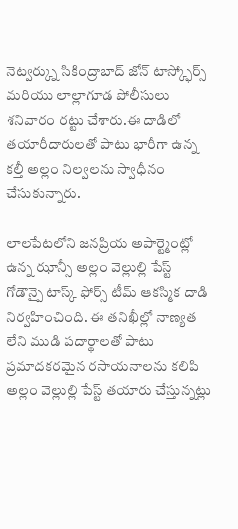నెట్వర్క్ను సికింద్రాబాద్ జోన్ టాస్క్ఫోర్స్ మరియు లాల్లాగూడ పోలీసులు శనివారం రట్టు చేశారు.ఈ దాడిలో తయారీదారులతో పాటు భారీగా ఉన్న కల్తీ అల్లం నిల్వలను స్వాధీనం చేసుకున్నారు.

లాలపేటలోని జనప్రియ అపార్ట్మెంట్లో ఉన్న ఝాన్సీ అల్లం వెల్లుల్లి పేస్ట్ గోడౌన్పై టాస్క్ ఫోర్స్ టీమ్ ఆకస్మిక దాడి నిర్వహించింది. ఈ తనిఖీల్లో నాణ్యత లేని ముడి పదార్థాలతో పాటు ప్రమాదకరమైన రసాయనాలను కలిపి అల్లం వెల్లుల్లి పేస్ట్ తయారు చేస్తున్నట్లు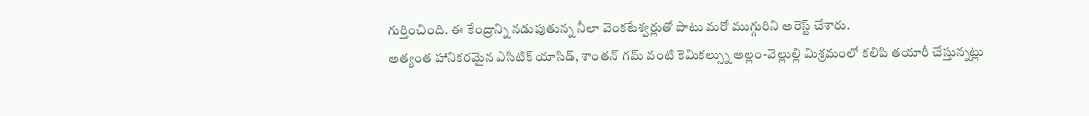గుర్తించింది. ఈ కేంద్రాన్ని నడుపుతున్న నీలా వెంకటేశ్వర్లుతో పాటు మరో ముగ్గురిని అరెస్ట్ చేశారు.
అత్యంత హానికరమైన ఎసిటిక్ యాసిడ్, శాంతన్ గమ్ వంటి కెమికల్స్ను అల్లం-వెల్లుల్లి మిశ్రమంలో కలిపి తయారీ చేస్తున్నట్లు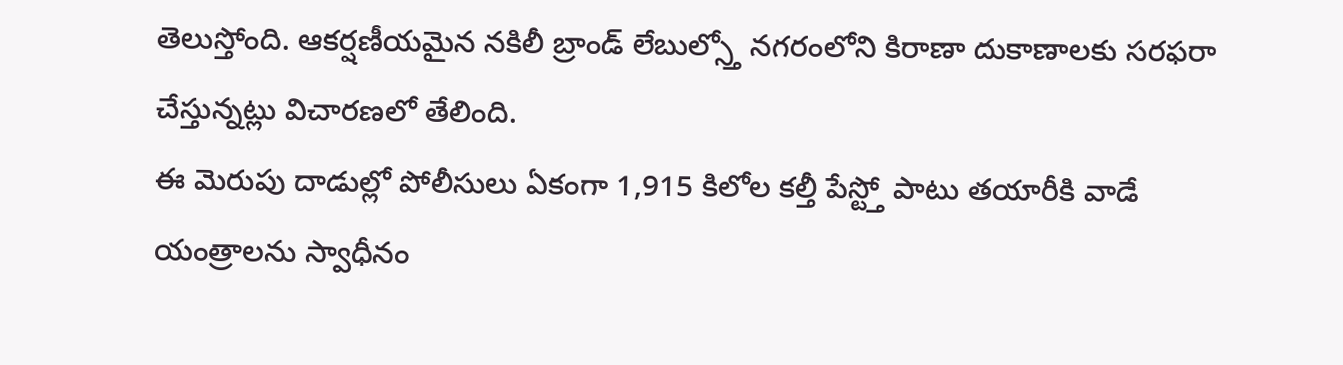తెలుస్తోంది. ఆకర్షణీయమైన నకిలీ బ్రాండ్ లేబుల్స్తో నగరంలోని కిరాణా దుకాణాలకు సరఫరా చేస్తున్నట్లు విచారణలో తేలింది.
ఈ మెరుపు దాడుల్లో పోలీసులు ఏకంగా 1,915 కిలోల కల్తీ పేస్ట్తో పాటు తయారీకి వాడే యంత్రాలను స్వాధీనం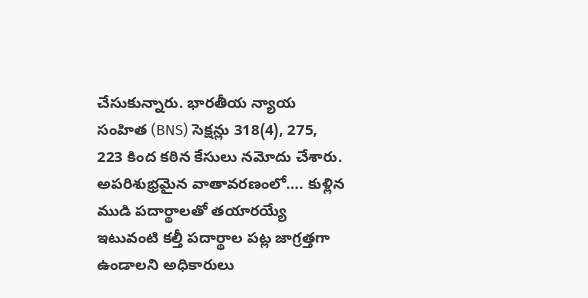చేసుకున్నారు. భారతీయ న్యాయ సంహిత (BNS) సెక్షన్లు 318(4), 275, 223 కింద కఠిన కేసులు నమోదు చేశారు.
అపరిశుభ్రమైన వాతావరణంలో…. కుళ్లిన ముడి పదార్థాలతో తయారయ్యే ఇటువంటి కల్తీ పదార్థాల పట్ల జాగ్రత్తగా ఉండాలని అధికారులు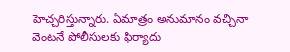హెచ్చరిస్తున్నారు. ఏమాత్రం అనుమానం వచ్చినా వెంటనే పోలీసులకు ఫిర్యాదు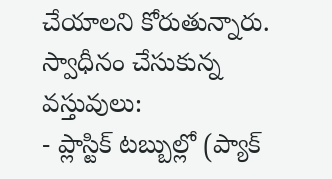చేయాలని కోరుతున్నారు.
స్వాధీనం చేసుకున్న వస్తువులు:
- ప్లాస్టిక్ టబ్బుల్లో (ప్యాక్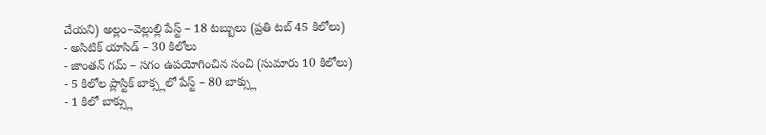చేయని) అల్లం–వెల్లుల్లి పేస్ట్ – 18 టబ్బులు (ప్రతి టబ్ 45 కిలోలు)
- అసిటిక్ యాసిడ్ – 30 కిలోలు
- జాంతన్ గమ్ – సగం ఉపయోగించిన సంచి (సుమారు 10 కిలోలు)
- 5 కిలోల ప్లాస్టిక్ బాక్స్లలో పేస్ట్ – 80 బాక్స్లు
- 1 కిలో బాక్స్లు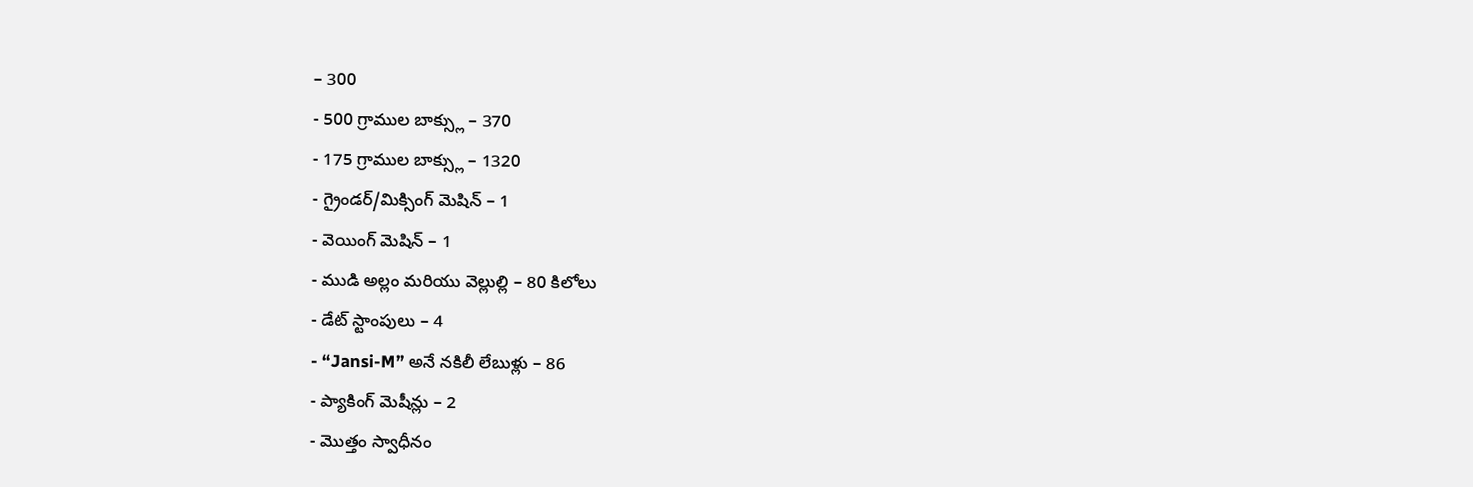– 300
- 500 గ్రాముల బాక్స్లు – 370
- 175 గ్రాముల బాక్స్లు – 1320
- గ్రైండర్/మిక్సింగ్ మెషిన్ – 1
- వెయింగ్ మెషిన్ – 1
- ముడి అల్లం మరియు వెల్లుల్లి – 80 కిలోలు
- డేట్ స్టాంపులు – 4
- “Jansi-M” అనే నకిలీ లేబుళ్లు – 86
- ప్యాకింగ్ మెషీన్లు – 2
- మొత్తం స్వాధీనం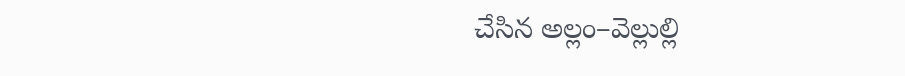చేసిన అల్లం–వెల్లుల్లి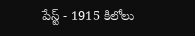పేస్ట్ - 1915 కిలోలు